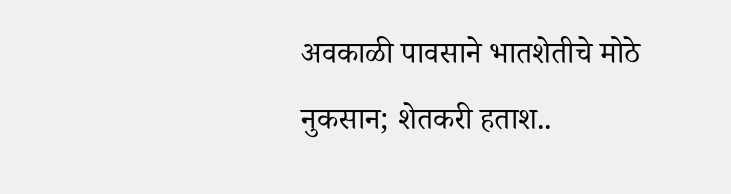अवकाळी पावसाने भातशेतीचे मोठे नुकसान; शेतकरी हताश..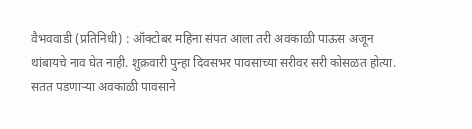वैभववाडी (प्रतिनिधी) : ऑक्टोबर महिना संपत आला तरी अवकाळी पाऊस अजून थांबायचे नाव घेत नाही. शुक्रवारी पुन्हा दिवसभर पावसाच्या सरीवर सरी कोसळत होत्या. सतत पडणाऱ्या अवकाळी पावसाने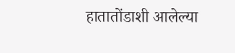हातातोंडाशी आलेल्या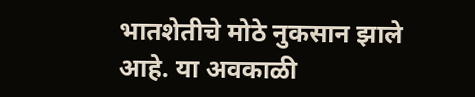भातशेतीचे मोठे नुकसान झाले आहे. या अवकाळी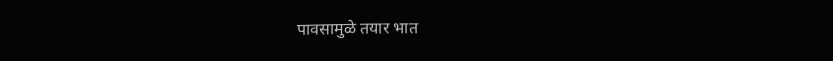पावसामुळे तयार भात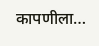कापणीला…